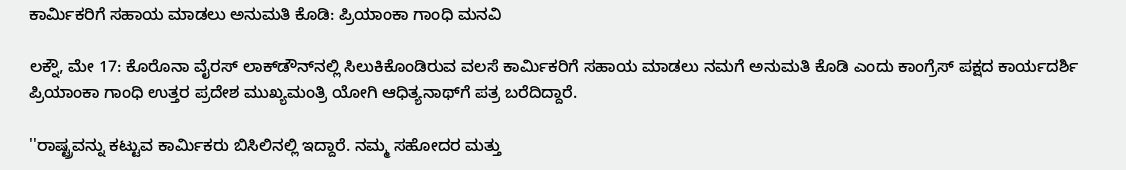ಕಾರ್ಮಿಕರಿಗೆ ಸಹಾಯ ಮಾಡಲು ಅನುಮತಿ ಕೊಡಿ: ಪ್ರಿಯಾಂಕಾ ಗಾಂಧಿ ಮನವಿ

ಲಕ್ನೌ, ಮೇ 17: ಕೊರೊನಾ ವೈರಸ್‌ ಲಾಕ್‌ಡೌನ್‌ನಲ್ಲಿ ಸಿಲುಕಿಕೊಂಡಿರುವ ವಲಸೆ ಕಾರ್ಮಿಕರಿಗೆ ಸಹಾಯ ಮಾಡಲು ನಮಗೆ ಅನುಮತಿ ಕೊಡಿ ಎಂದು ಕಾಂಗ್ರೆಸ್ ಪಕ್ಷದ ಕಾರ್ಯದರ್ಶಿ ಪ್ರಿಯಾಂಕಾ ಗಾಂಧಿ ಉತ್ತರ ಪ್ರದೇಶ ಮುಖ್ಯಮಂತ್ರಿ ಯೋಗಿ ಆಧಿತ್ಯನಾಥ್‌ಗೆ ಪತ್ರ ಬರೆದಿದ್ದಾರೆ.

''ರಾಷ್ಟ್ರವನ್ನು ಕಟ್ಟುವ ಕಾರ್ಮಿಕರು ಬಿಸಿಲಿನಲ್ಲಿ ಇದ್ದಾರೆ. ನಮ್ಮ ಸಹೋದರ ಮತ್ತು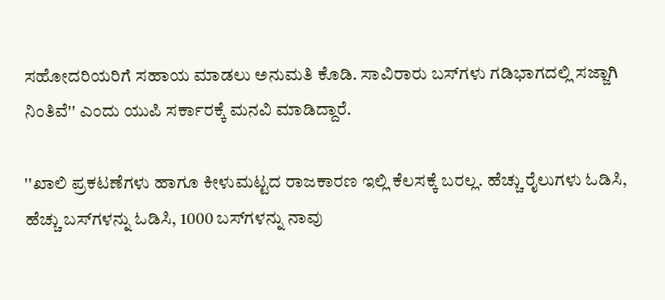ಸಹೋದರಿಯರಿಗೆ ಸಹಾಯ ಮಾಡಲು ಅನುಮತಿ ಕೊಡಿ. ಸಾವಿರಾರು ಬಸ್‌ಗಳು ಗಡಿಭಾಗದಲ್ಲಿ ಸಜ್ಜಾಗಿ ನಿಂತಿವೆ'' ಎಂದು ಯುಪಿ ಸರ್ಕಾರಕ್ಕೆ ಮನವಿ ಮಾಡಿದ್ದಾರೆ.

''ಖಾಲಿ ಪ್ರಕಟಣೆಗಳು ಹಾಗೂ ಕೀಳುಮಟ್ಟದ ರಾಜಕಾರಣ ಇಲ್ಲಿ ಕೆಲಸಕ್ಕೆ ಬರಲ್ಲ. ಹೆಚ್ಚು ರೈಲುಗಳು ಓಡಿಸಿ, ಹೆಚ್ಚು ಬಸ್‌ಗಳನ್ನು ಓಡಿಸಿ, 1000 ಬಸ್‌ಗಳನ್ನು ನಾವು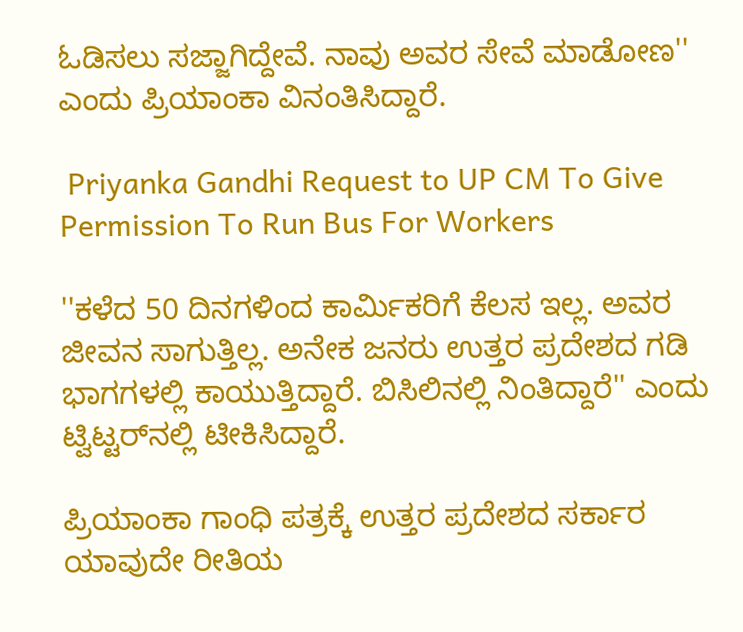ಓಡಿಸಲು ಸಜ್ಜಾಗಿದ್ದೇವೆ. ನಾವು ಅವರ ಸೇವೆ ಮಾಡೋಣ'' ಎಂದು ಪ್ರಿಯಾಂಕಾ ವಿನಂತಿಸಿದ್ದಾರೆ.

 Priyanka Gandhi Request to UP CM To Give Permission To Run Bus For Workers

''ಕಳೆದ 50 ದಿನಗಳಿಂದ ಕಾರ್ಮಿಕರಿಗೆ ಕೆಲಸ ಇಲ್ಲ. ಅವರ ಜೀವನ ಸಾಗುತ್ತಿಲ್ಲ. ಅನೇಕ ಜನರು ಉತ್ತರ ಪ್ರದೇಶದ ಗಡಿ ಭಾಗಗಳಲ್ಲಿ ಕಾಯುತ್ತಿದ್ದಾರೆ. ಬಿಸಿಲಿನಲ್ಲಿ ನಿಂತಿದ್ದಾರೆ'' ಎಂದು ಟ್ವಿಟ್ಟರ್‌ನಲ್ಲಿ ಟೀಕಿಸಿದ್ದಾರೆ.

ಪ್ರಿಯಾಂಕಾ ಗಾಂಧಿ ಪತ್ರಕ್ಕೆ ಉತ್ತರ ಪ್ರದೇಶದ ಸರ್ಕಾರ ಯಾವುದೇ ರೀತಿಯ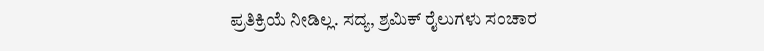ಪ್ರತಿಕ್ರಿಯೆ ನೀಡಿಲ್ಲ. ಸದ್ಯ, ಶ್ರಮಿಕ್ ರೈಲುಗಳು ಸಂಚಾರ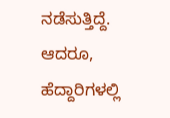ನಡೆಸುತ್ತಿದ್ದೆ. ಆದರೂ, ಹೆದ್ದಾರಿಗಳಲ್ಲಿ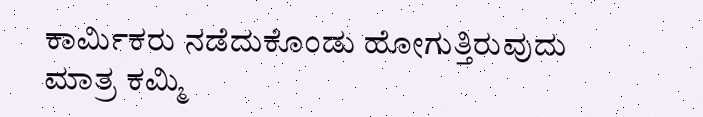ಕಾರ್ಮಿಕರು ನಡೆದುಕೊಂಡು ಹೋಗುತ್ತಿರುವುದು ಮಾತ್ರ ಕಮ್ಮಿ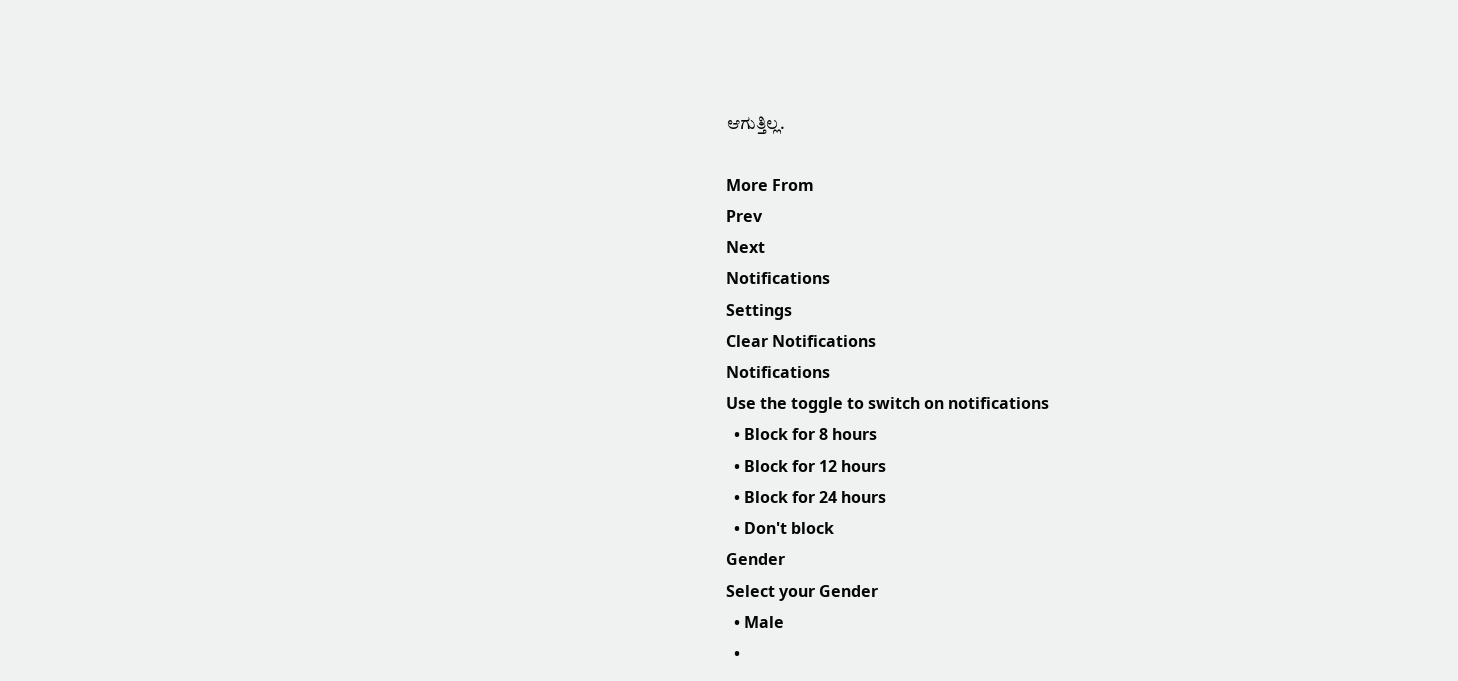ಆಗುತ್ತಿಲ್ಲ.

More From
Prev
Next
Notifications
Settings
Clear Notifications
Notifications
Use the toggle to switch on notifications
  • Block for 8 hours
  • Block for 12 hours
  • Block for 24 hours
  • Don't block
Gender
Select your Gender
  • Male
  •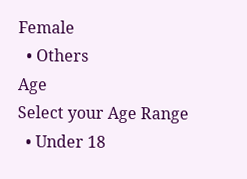Female
  • Others
Age
Select your Age Range
  • Under 18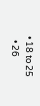• 18 to 25
  • 26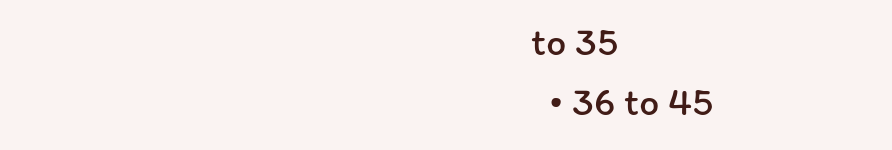to 35
  • 36 to 45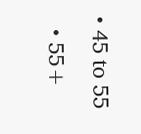• 45 to 55
  • 55+